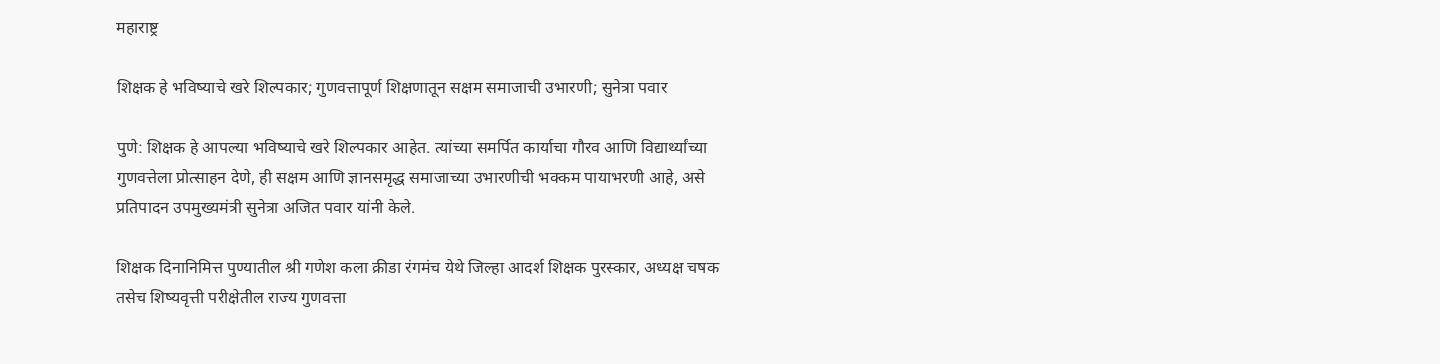महाराष्ट्र

शिक्षक हे भविष्याचे खरे शिल्पकार; गुणवत्तापूर्ण शिक्षणातून सक्षम समाजाची उभारणी; सुनेत्रा पवार

पुणे: शिक्षक हे आपल्या भविष्याचे खरे शिल्पकार आहेत. त्यांच्या समर्पित कार्याचा गौरव आणि विद्यार्थ्यांच्या गुणवत्तेला प्रोत्साहन देणे, ही सक्षम आणि ज्ञानसमृद्ध समाजाच्या उभारणीची भक्कम पायाभरणी आहे, असे प्रतिपादन उपमुख्यमंत्री सुनेत्रा अजित पवार यांनी केले.

शिक्षक दिनानिमित्त पुण्यातील श्री गणेश कला क्रीडा रंगमंच येथे जिल्हा आदर्श शिक्षक पुरस्कार, अध्यक्ष चषक तसेच शिष्यवृत्ती परीक्षेतील राज्य गुणवत्ता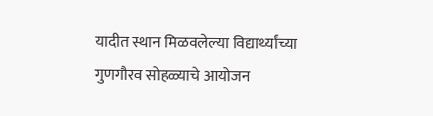यादीत स्थान मिळवलेल्या विद्यार्थ्यांच्या गुणगौरव सोहळ्याचे आयोजन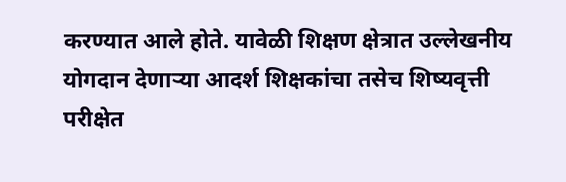करण्यात आले होते. यावेळी शिक्षण क्षेत्रात उल्लेखनीय योगदान देणाऱ्या आदर्श शिक्षकांचा तसेच शिष्यवृत्ती परीक्षेत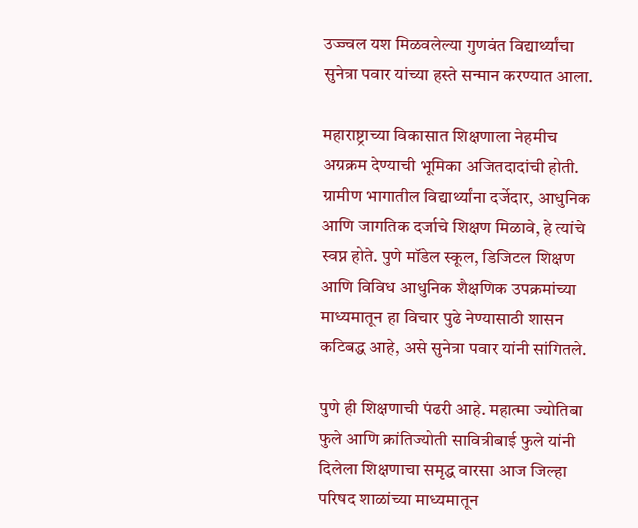उज्ज्वल यश मिळवलेल्या गुणवंत विद्यार्थ्यांचा सुनेत्रा पवार यांच्या हस्ते सन्मान करण्यात आला.

महाराष्ट्राच्या विकासात शिक्षणाला नेहमीच अग्रक्रम देण्याची भूमिका अजितदादांची होती. ग्रामीण भागातील विद्यार्थ्यांना दर्जेदार, आधुनिक आणि जागतिक दर्जाचे शिक्षण मिळावे, हे त्यांचे स्वप्न होते. पुणे मॉडेल स्कूल, डिजिटल शिक्षण आणि विविध आधुनिक शैक्षणिक उपक्रमांच्या माध्यमातून हा विचार पुढे नेण्यासाठी शासन कटिबद्ध आहे, असे सुनेत्रा पवार यांनी सांगितले.

पुणे ही शिक्षणाची पंढरी आहे. महात्मा ज्योतिबा फुले आणि क्रांतिज्योती सावित्रीबाई फुले यांनी दिलेला शिक्षणाचा समृद्ध वारसा आज जिल्हा परिषद शाळांच्या माध्यमातून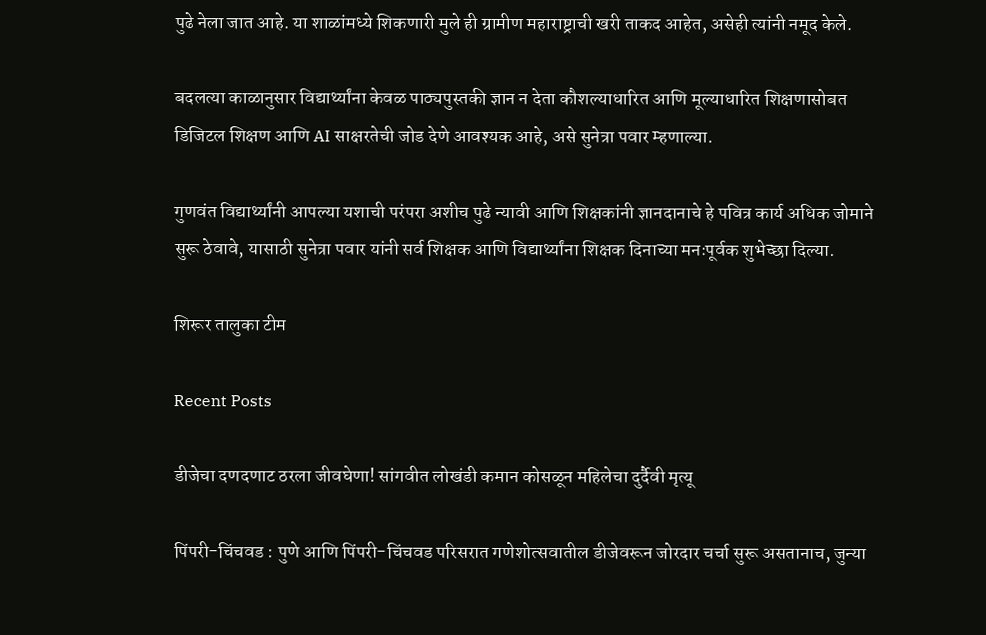पुढे नेला जात आहे. या शाळांमध्ये शिकणारी मुले ही ग्रामीण महाराष्ट्राची खरी ताकद आहेत, असेही त्यांनी नमूद केले.

बदलत्या काळानुसार विद्यार्थ्यांना केवळ पाठ्यपुस्तकी ज्ञान न देता कौशल्याधारित आणि मूल्याधारित शिक्षणासोबत डिजिटल शिक्षण आणि AI साक्षरतेची जोड देणे आवश्यक आहे, असे सुनेत्रा पवार म्हणाल्या.

गुणवंत विद्यार्थ्यांनी आपल्या यशाची परंपरा अशीच पुढे न्यावी आणि शिक्षकांनी ज्ञानदानाचे हे पवित्र कार्य अधिक जोमाने सुरू ठेवावे, यासाठी सुनेत्रा पवार यांनी सर्व शिक्षक आणि विद्यार्थ्यांना शिक्षक दिनाच्या मनःपूर्वक शुभेच्छा दिल्या.

शिरूर तालुका टीम

Recent Posts

डीजेचा दणदणाट ठरला जीवघेणा! सांगवीत लोखंडी कमान कोसळून महिलेचा दुर्दैवी मृत्यू

पिंपरी-चिंचवड : पुणे आणि पिंपरी-चिंचवड परिसरात गणेशोत्सवातील डीजेवरून जोरदार चर्चा सुरू असतानाच, जुन्या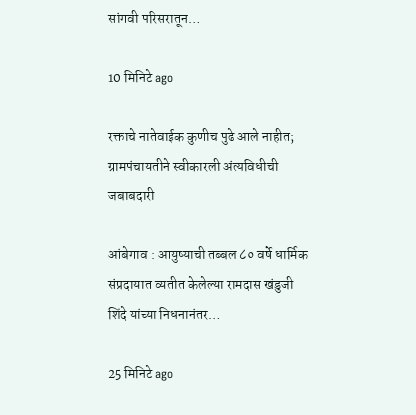सांगवी परिसरातून…

10 मिनिटे ago

रक्ताचे नातेवाईक कुणीच पुढे आले नाहीत; ग्रामपंचायतीने स्वीकारली अंत्यविधीची जबाबदारी

आंबेगाव : आयुष्याची तब्बल ८० वर्षे धार्मिक संप्रदायात व्यतीत केलेल्या रामदास खंडुजी शिंदे यांच्या निधनानंतर…

25 मिनिटे ago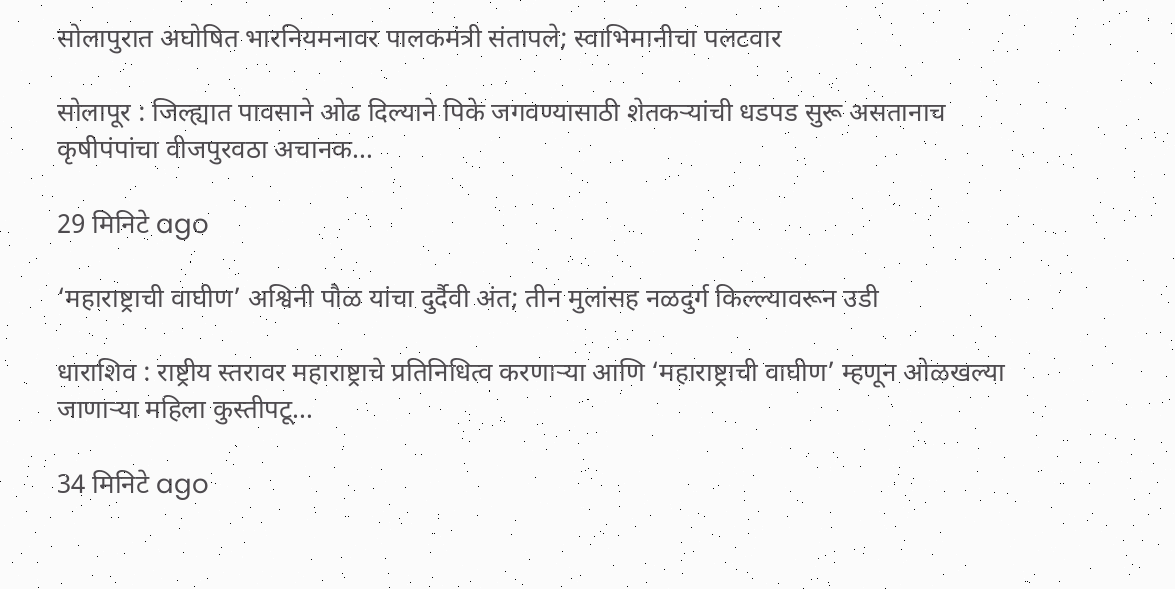सोलापुरात अघोषित भारनियमनावर पालकमंत्री संतापले; स्वाभिमानीचा पलटवार

सोलापूर : जिल्ह्यात पावसाने ओढ दिल्याने पिके जगवण्यासाठी शेतकऱ्यांची धडपड सुरू असतानाच कृषीपंपांचा वीजपुरवठा अचानक…

29 मिनिटे ago

‘महाराष्ट्राची वाघीण’ अश्विनी पौळ यांचा दुर्दैवी अंत; तीन मुलांसह नळदुर्ग किल्ल्यावरून उडी

धाराशिव : राष्ट्रीय स्तरावर महाराष्ट्राचे प्रतिनिधित्व करणाऱ्या आणि ‘महाराष्ट्राची वाघीण’ म्हणून ओळखल्या जाणाऱ्या महिला कुस्तीपटू…

34 मिनिटे ago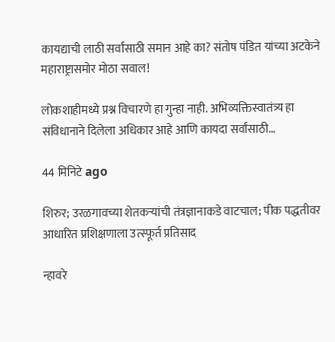कायद्याची लाठी सर्वांसाठी समान आहे का? संतोष पंडित यांच्या अटकेने महाराष्ट्रासमोर मोठा सवाल!

लोकशाहीमध्ये प्रश्न विचारणे हा गुन्हा नाही. अभिव्यक्तिस्वातंत्र्य हा संविधानाने दिलेला अधिकार आहे आणि कायदा सर्वांसाठी…

44 मिनिटे ago

शिरुर; उरळगावच्या शेतकऱ्यांची तंत्रज्ञानाकडे वाटचाल; पीक पद्धतीवर आधारित प्रशिक्षणाला उत्स्फूर्त प्रतिसाद

न्हावरे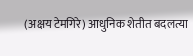(अक्षय टेमगिरे) आधुनिक शेतीत बदलत्या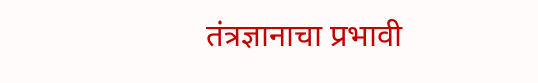तंत्रज्ञानाचा प्रभावी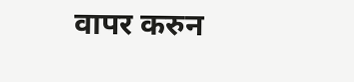वापर करुन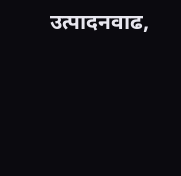उत्पादनवाढ,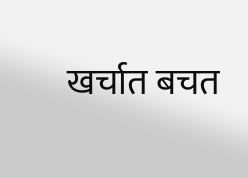खर्चात बचत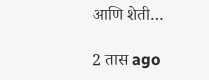आणि शेती…

2 तास ago